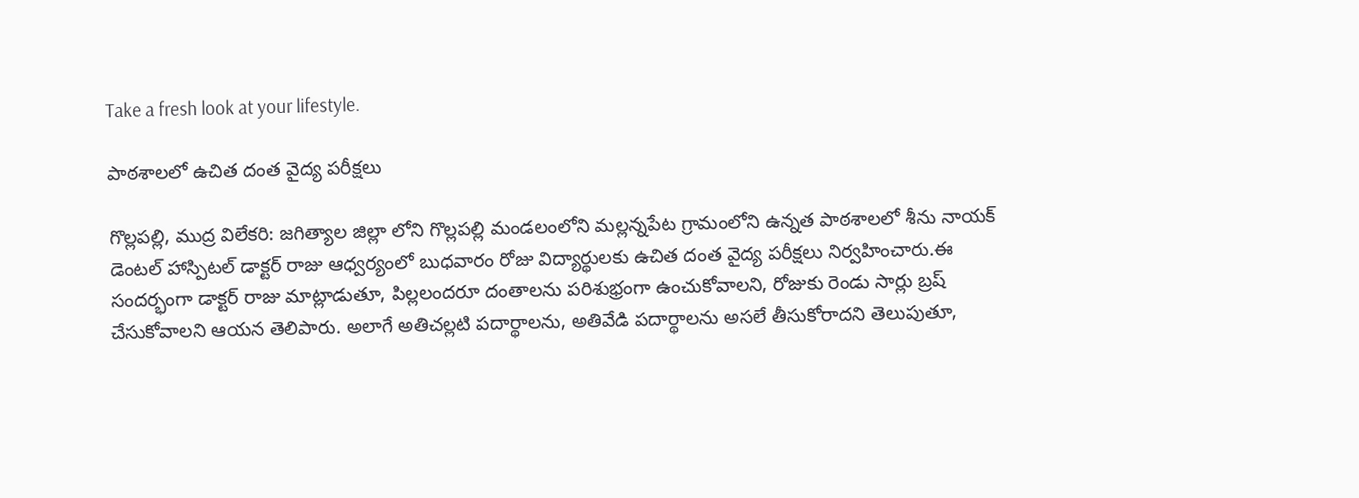Take a fresh look at your lifestyle.

పాఠశాలలో ఉచిత దంత వైద్య పరీక్షలు

గొల్లపల్లి, ముద్ర విలేకరి: జగిత్యాల జిల్లా లోని గొల్లపల్లి మండలంలోని మల్లన్నపేట గ్రామంలోని ఉన్నత పాఠశాలలో శీను నాయక్ డెంటల్ హాస్పిటల్ డాక్టర్ రాజు ఆధ్వర్యంలో బుధవారం రోజు విద్యార్థులకు ఉచిత దంత వైద్య పరీక్షలు నిర్వహించారు.ఈ సందర్భంగా డాక్టర్ రాజు మాట్లాడుతూ, పిల్లలందరూ దంతాలను పరిశుభ్రంగా ఉంచుకోవాలని, రోజుకు రెండు సార్లు బ్రష్ చేసుకోవాలని ఆయన తెలిపారు. అలాగే అతిచల్లటి పదార్థాలను, అతివేడి పదార్థాలను అసలే తీసుకోరాదని తెలుపుతూ,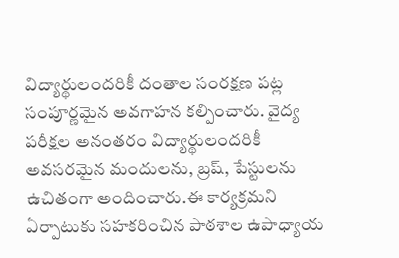విద్యార్థులందరికీ దంతాల సంరక్షణ పట్ల సంపూర్ణమైన అవగాహన కల్పించారు. వైద్య పరీక్షల అనంతరం విద్యార్థులందరికీ అవసరమైన మందులను, బ్రష్, పేస్టులను ఉచితంగా అందించారు.ఈ కార్యక్రమని ఏర్పాటుకు సహకరించిన పాఠశాల ఉపాధ్యాయ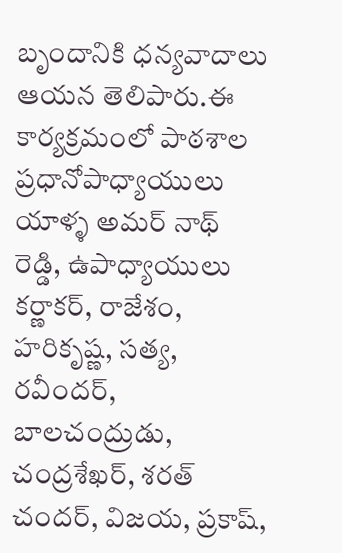బృందానికి ధన్యవాదాలు ఆయన తెలిపారు.ఈ కార్యక్రమంలో పాఠశాల ప్రధానోపాధ్యాయులు యాళ్ళ అమర్ నాథ్ రెడ్డి, ఉపాధ్యాయులు కర్ణాకర్, రాజేశం, హరికృష్ణ, సత్య, రవీందర్, బాలచంద్రుడు, చంద్రశేఖర్, శరత్ చందర్, విజయ, ప్రకాష్,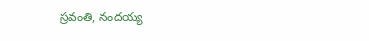స్రవంతి, నందయ్య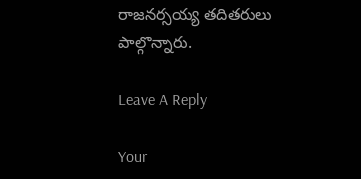రాజనర్సయ్య తదితరులు పాల్గొన్నారు.

Leave A Reply

Your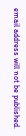email address will not be published.